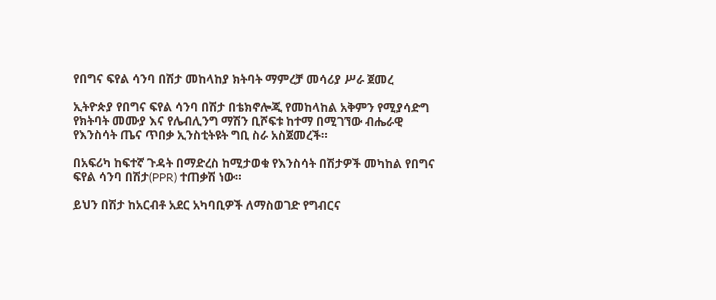የበግና ፍየል ሳንባ በሽታ መከላከያ ክትባት ማምረቻ መሳሪያ ሥራ ጀመረ

ኢትዮጵያ የበግና ፍየል ሳንባ በሽታ በቴክኖሎጂ የመከላከል አቅምን የሚያሳድግ የክትባት መሙያ እና የሌብሊንግ ማሽን ቢሾፍቱ ከተማ በሚገኘው ብሔራዊ የእንስሳት ጤና ጥበቃ ኢንስቲትዩት ግቢ ስራ አስጀመረች።

በአፍሪካ ከፍተኛ ጉዳት በማድረስ ከሚታወቁ የእንስሳት በሽታዎች መካከል የበግና ፍየል ሳንባ በሽታ(PPR) ተጠቃሽ ነው።

ይህን በሽታ ከአርብቶ አደር አካባቢዎች ለማስወገድ የግብርና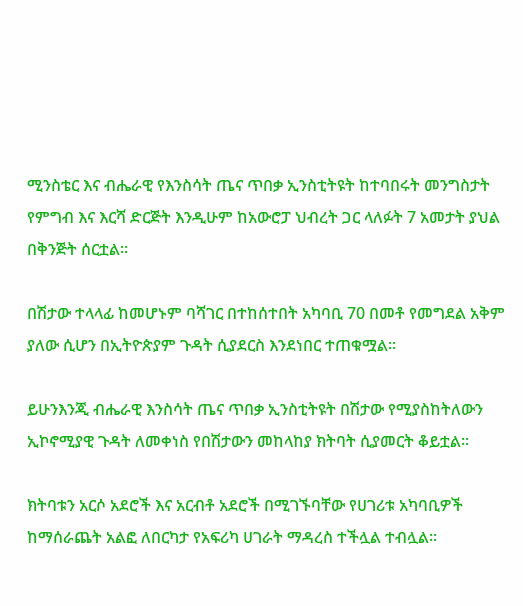ሚንስቴር እና ብሔራዊ የእንስሳት ጤና ጥበቃ ኢንስቲትዩት ከተባበሩት መንግስታት የምግብ እና እርሻ ድርጅት እንዲሁም ከአውሮፓ ህብረት ጋር ላለፉት 7 አመታት ያህል በቅንጅት ሰርቷል።

በሽታው ተላላፊ ከመሆኑም ባሻገር በተከሰተበት አካባቢ 70 በመቶ የመግደል አቅም ያለው ሲሆን በኢትዮጵያም ጉዳት ሲያደርስ እንደነበር ተጠቁሟል።

ይሁንእንጂ ብሔራዊ እንስሳት ጤና ጥበቃ ኢንስቲትዩት በሽታው የሚያስከትለውን ኢኮኖሚያዊ ጉዳት ለመቀነስ የበሽታውን መከላከያ ክትባት ሲያመርት ቆይቷል።

ክትባቱን አርሶ አደሮች እና አርብቶ አደሮች በሚገኙባቸው የሀገሪቱ አካባቢዎች ከማሰራጨት አልፎ ለበርካታ የአፍሪካ ሀገራት ማዳረስ ተችሏል ተብሏል።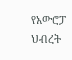የአውሮፓ ህብረት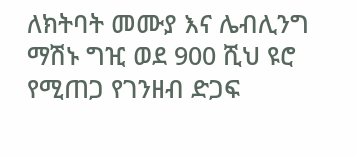ለክትባት መሙያ እና ሌብሊንግ ማሽኑ ግዢ ወደ 900 ሺህ ዩሮ የሚጠጋ የገንዘብ ድጋፍ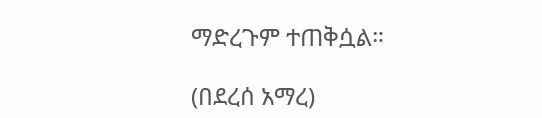ማድረጉም ተጠቅሷል።

(በደረሰ አማረ)